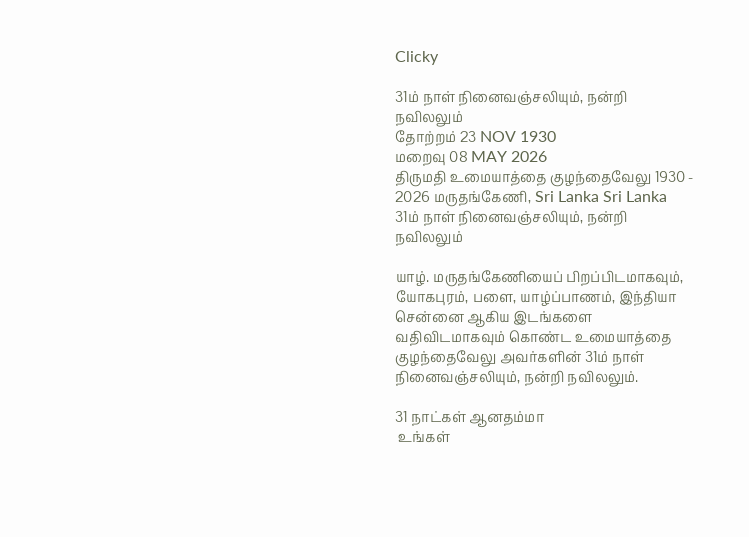Clicky

31ம் நாள் நினைவஞ்சலியும், நன்றி நவிலலும்
தோற்றம் 23 NOV 1930
மறைவு 08 MAY 2026
திருமதி உமையாத்தை குழந்தைவேலு 1930 - 2026 மருதங்கேணி, Sri Lanka Sri Lanka
31ம் நாள் நினைவஞ்சலியும், நன்றி நவிலலும்

யாழ். மருதங்கேணியைப் பிறப்பிடமாகவும், யோகபுரம், பளை, யாழ்ப்பாணம், இந்தியா சென்னை ஆகிய இடங்களை வதிவிடமாகவும் கொண்ட உமையாத்தை குழந்தைவேலு அவர்களின் 31ம் நாள் நினைவஞ்சலியும், நன்றி நவிலலும்.

31 நாட்கள் ஆனதம்மா
 உங்கள்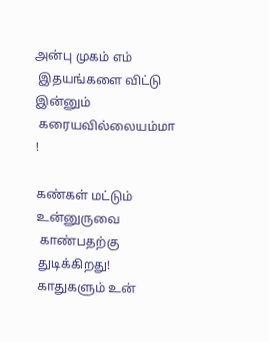அன்பு முகம் எம்
 இதயங்களை விட்டு இன்னும்
 கரையவில்லையம்மா
!

கண்கள் மட்டும் உன்னுருவை
 காண்பதற்கு துடிக்கிறது!
காதுகளும் உன்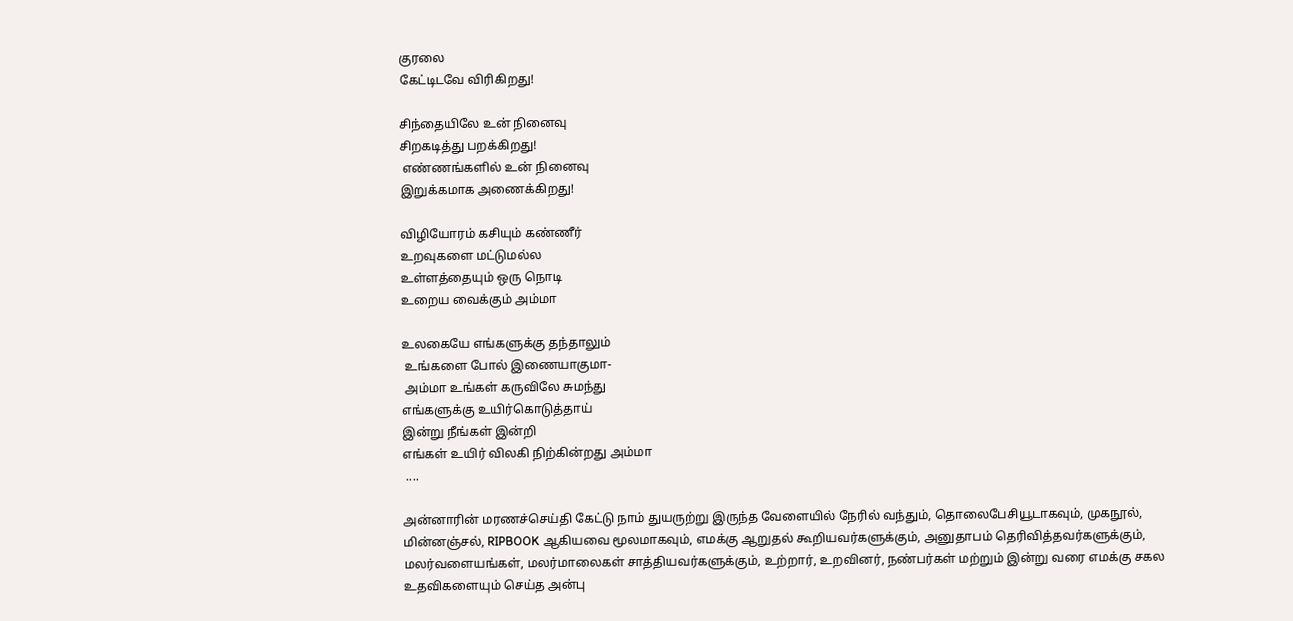குரலை
கேட்டிடவே விரிகிறது!

சிந்தையிலே உன் நினைவு
சிறகடித்து பறக்கிறது!
 எண்ணங்களில் உன் நினைவு
இறுக்கமாக அணைக்கிறது!

விழியோரம் கசியும் கண்ணீர்
உறவுகளை மட்டுமல்ல
உள்ளத்தையும் ஒரு நொடி
உறைய வைக்கும் அம்மா

உலகையே எங்களுக்கு தந்தாலும்
 உங்களை போல் இணையாகுமா-
 அம்மா உங்கள் கருவிலே சுமந்து
எங்களுக்கு உயிர்கொடுத்தாய்
இன்று நீங்கள் இன்றி
எங்கள் உயிர் விலகி நிற்கின்றது அம்மா
 ....

அன்னாரின் மரணச்செய்தி கேட்டு நாம் துயருற்று இருந்த வேளையில் நேரில் வந்தும், தொலைபேசியூடாகவும், முகநூல், மின்னஞ்சல், RIPBOOK ஆகியவை மூலமாகவும், எமக்கு ஆறுதல் கூறியவர்களுக்கும், அனுதாபம் தெரிவித்தவர்களுக்கும், மலர்வளையங்கள், மலர்மாலைகள் சாத்தியவர்களுக்கும், உற்றார், உறவினர், நண்பர்கள் மற்றும் இன்று வரை எமக்கு சகல உதவிகளையும் செய்த அன்பு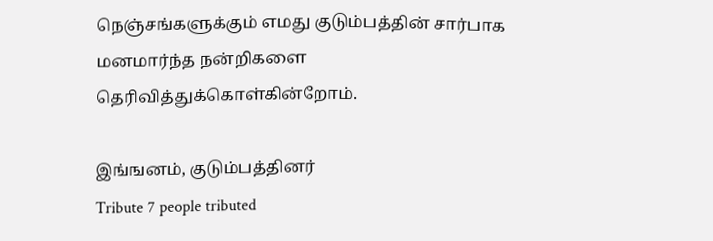நெஞ்சங்களுக்கும் எமது குடும்பத்தின் சார்பாக மனமார்ந்த நன்றிகளை தெரிவித்துக்கொள்கின்றோம்.

இங்ஙனம், குடும்பத்தினர்
Tribute 7 people tributed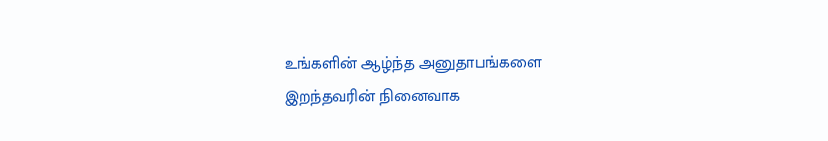உங்களின் ஆழ்ந்த அனுதாபங்களை இறந்தவரின் நினைவாக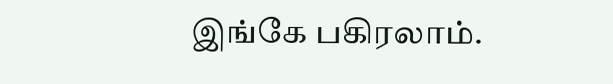இங்கே பகிரலாம்.